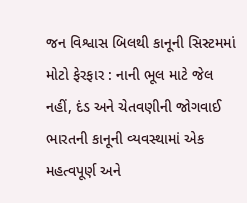જન વિશ્વાસ બિલથી કાનૂની સિસ્ટમમાં મોટો ફેરફાર : નાની ભૂલ માટે જેલ નહીં, દંડ અને ચેતવણીની જોગવાઈ
ભારતની કાનૂની વ્યવસ્થામાં એક મહત્વપૂર્ણ અને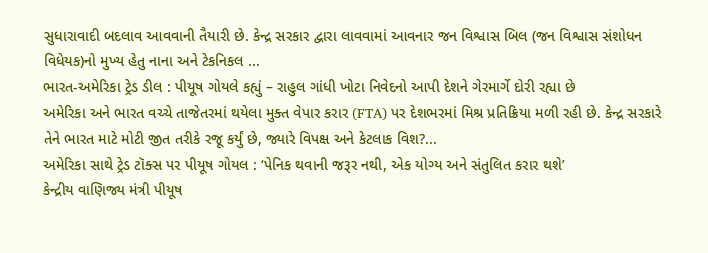સુધારાવાદી બદલાવ આવવાની તૈયારી છે. કેન્દ્ર સરકાર દ્વારા લાવવામાં આવનાર જન વિશ્વાસ બિલ (જન વિશ્વાસ સંશોધન વિધેયક)નો મુખ્ય હેતુ નાના અને ટેકનિકલ ...
ભારત-અમેરિકા ટ્રેડ ડીલ : પીયૂષ ગોયલે કહ્યું – રાહુલ ગાંધી ખોટા નિવેદનો આપી દેશને ગેરમાર્ગે દોરી રહ્યા છે
અમેરિકા અને ભારત વચ્ચે તાજેતરમાં થયેલા મુક્ત વેપાર કરાર (FTA) પર દેશભરમાં મિશ્ર પ્રતિક્રિયા મળી રહી છે. કેન્દ્ર સરકારે તેને ભારત માટે મોટી જીત તરીકે રજૂ કર્યું છે, જ્યારે વિપક્ષ અને કેટલાક વિશ?...
અમેરિકા સાથે ટ્રેડ ટૉક્સ પર પીયૂષ ગોયલ : ‘પેનિક થવાની જરૂર નથી, એક યોગ્ય અને સંતુલિત કરાર થશે’
કેન્દ્રીય વાણિજ્ય મંત્રી પીયૂષ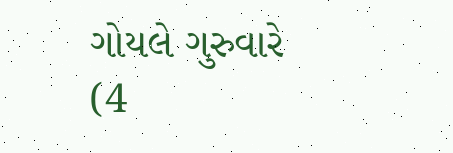ગોયલે ગુરુવારે (4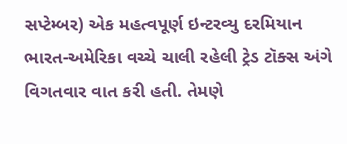સપ્ટેમ્બર) એક મહત્વપૂર્ણ ઇન્ટરવ્યુ દરમિયાન ભારત-અમેરિકા વચ્ચે ચાલી રહેલી ટ્રેડ ટૉક્સ અંગે વિગતવાર વાત કરી હતી. તેમણે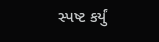સ્પષ્ટ કર્યું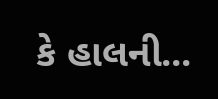કે હાલની...